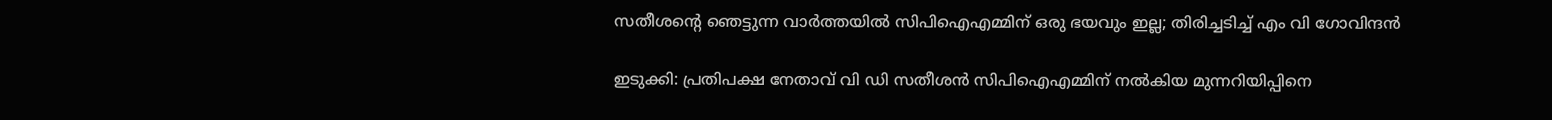സതീശന്റെ ഞെട്ടുന്ന വാര്‍ത്തയില്‍ സിപിഐഎമ്മിന് ഒരു ഭയവും ഇല്ല; തിരിച്ചടിച്ച് എം വി ഗോവിന്ദന്‍

ഇടുക്കി: പ്രതിപക്ഷ നേതാവ് വി ഡി സതീശന്‍ സിപിഐഎമ്മിന് നല്‍കിയ മുന്നറിയിപ്പിനെ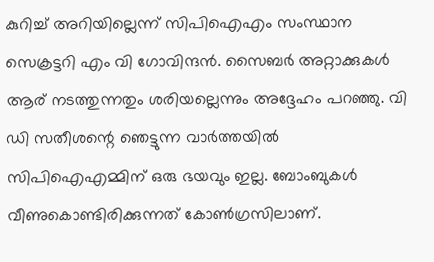കുറിച്ച് അറിയില്ലെന്ന് സിപിഐഎം സംസ്ഥാന സെക്രട്ടറി എം വി ഗോവിന്ദന്‍. സൈബര്‍ അറ്റാക്കുകള്‍ ആര് നടത്തുന്നതും ശരിയല്ലെന്നും അദ്ദേഹം പറഞ്ഞു. വി ഡി സതീശന്റെ ഞെട്ടുന്ന വാര്‍ത്തയില്‍ സിപിഐഎമ്മിന് ഒരു ഭയവും ഇല്ല. ബോംബുകള്‍ വീണുകൊണ്ടിരിക്കുന്നത് കോണ്‍ഗ്രസിലാണ്.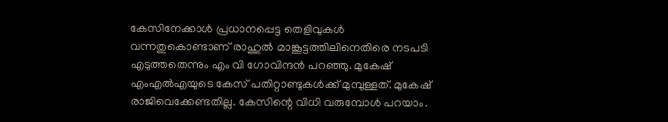കേസിനേക്കാള്‍ പ്രധാനപ്പെട്ട തെളിവുകള്‍ വന്നതുകൊണ്ടാണ് രാഹുല്‍ മാങ്കൂട്ടത്തിലിനെതിരെ നടപടി എടുത്തതെന്നും എം വി ഗോവിന്ദന്‍ പറഞ്ഞു. മുകേഷ് എംഎല്‍എയുടെ കേസ് പതിറ്റാണ്ടുകള്‍ക്ക് മുമ്പുള്ളത്. മുകേഷ് രാജിവെക്കേണ്ടതില്ല. കേസിന്റെ വിധി വരുമ്പോള്‍ പറയാം.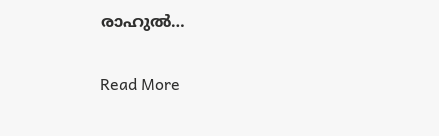രാഹുല്‍…

Read More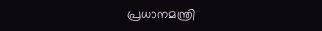പ്രധാനമന്ത്രി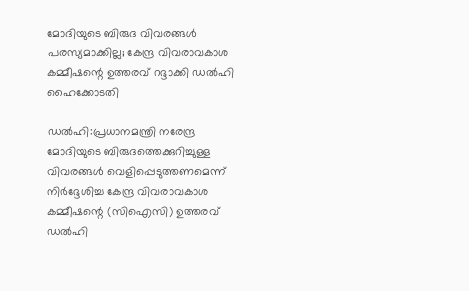മോദിയുടെ ബിരുദ വിവരങ്ങൾ പരസ്യമാക്കില്ല; കേന്ദ്ര വിവരാവകാശ കമ്മീഷന്റെ ഉത്തരവ് റദ്ദാക്കി ഡൽഹി ഹൈക്കോടതി

ഡൽഹി:പ്രധാനമന്ത്രി നരേന്ദ്ര മോദിയുടെ ബിരുദത്തെക്കുറിച്ചുള്ള വിവരങ്ങൾ വെളിപ്പെടുത്തണമെന്ന് നിർദ്ദേശിച്ച കേന്ദ്ര വിവരാവകാശ കമ്മീഷന്റെ (സിഐസി) ഉത്തരവ് ഡൽഹി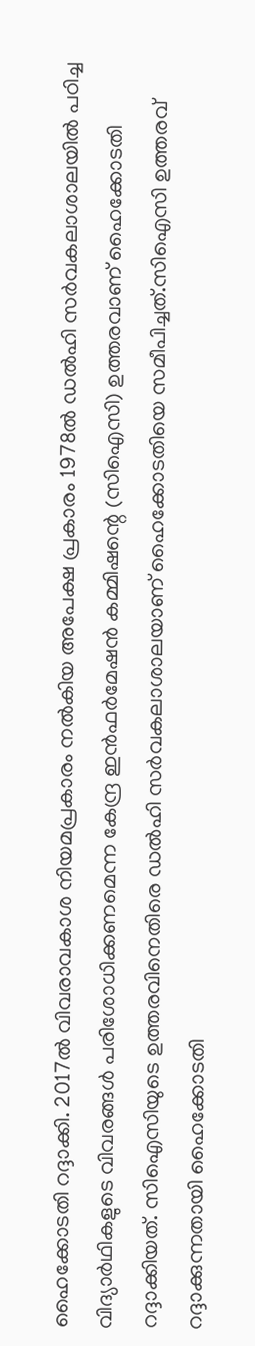ഹൈക്കോടതി റദ്ദാക്കി. 2017ൽ വിവരാവകാശ നിയമപ്രകാരം നൽകിയ അപേക്ഷ പ്രകാരം 1978ൽ ഡൽഹി സർവകലാശാലയിൽ പഠിച്ച വിദ്യാർഥികളുടെ വിവരങ്ങൾ പരിശോധിക്കണമെന്ന കേന്ദ്ര ഇൻഫർമേഷൻ കമ്മിഷന്റെ (സിഐസി) ഉത്തരവാണ് ഹൈക്കോടതി റദ്ദാക്കിയത്. സിഐസിയുടെ ഉത്തരവിനെതിരെ ഡൽഹി സർവകലാശാലയാണ് ഹൈക്കോടതിയെ സമീപിച്ചത്.സിഐസി ഉത്തരവ് റദ്ദാക്കുന്നതായി ഹൈക്കോടതി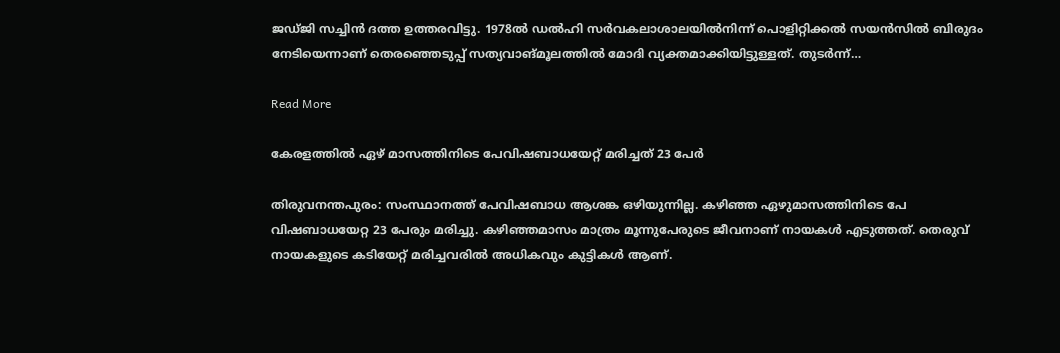ജ‍‍ഡ്ജി സച്ചിൻ ദത്ത ഉത്തരവിട്ടു. 1978ൽ ഡൽഹി സർവകലാശാലയിൽനിന്ന് പൊളിറ്റിക്കൽ സയൻസിൽ ബിരുദം നേടിയെന്നാണ് തെരഞ്ഞെടുപ്പ് സത്യവാങ്മൂലത്തിൽ മോദി വ്യക്തമാക്കിയിട്ടുള്ളത്. തുടർന്ന്…

Read More

കേരളത്തിൽ ഏഴ് മാസത്തിനിടെ പേവിഷബാധയേറ്റ് മരിച്ചത് 23 പേർ

തിരുവനന്തപുരം: സംസ്ഥാനത്ത് പേവിഷബാധ ആശങ്ക ഒഴിയുന്നില്ല. കഴിഞ്ഞ ഏഴുമാസത്തിനിടെ പേ വിഷബാധയേറ്റ 23 പേരും മരിച്ചു. കഴിഞ്ഞമാസം മാത്രം മൂന്നുപേരുടെ ജീവനാണ് നായകൾ എടുത്തത്. തെരുവ് നായകളുടെ കടിയേറ്റ് മരിച്ചവരിൽ അധികവും കുട്ടികൾ ആണ്.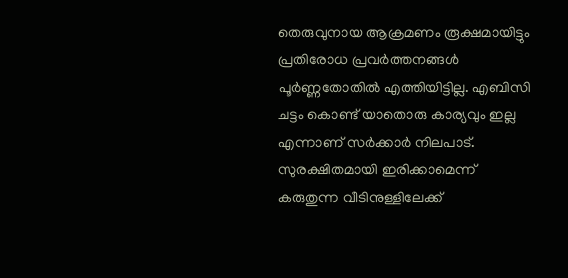തെരുവുനായ ആക്രമണം രൂക്ഷമായിട്ടും പ്രതിരോധ പ്രവർത്തനങ്ങൾ പൂർണ്ണതോതിൽ എത്തിയിട്ടില്ല. എബിസി ചട്ടം കൊണ്ട് യാതൊരു കാര്യവും ഇല്ല എന്നാണ് സർക്കാർ നിലപാട്. സുരക്ഷിതമായി ഇരിക്കാമെന്ന് കരുതുന്ന വീടിനുള്ളിലേക്ക്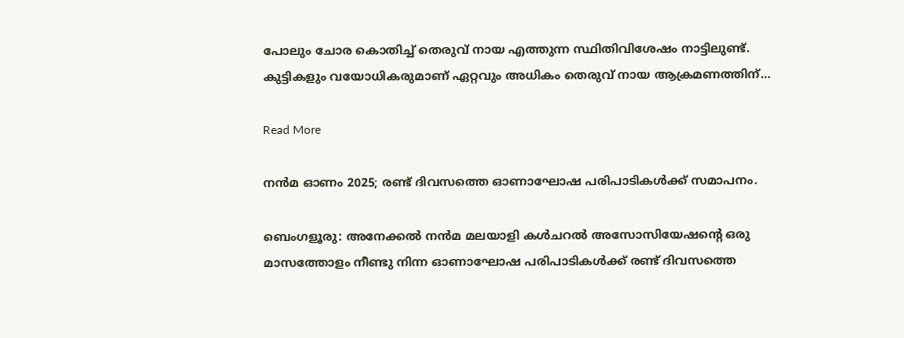പോലും ചോര കൊതിച്ച് തെരുവ് നായ എത്തുന്ന സ്ഥിതിവിശേഷം നാട്ടിലുണ്ട്. കുട്ടികളും വയോധികരുമാണ് ഏറ്റവും അധികം തെരുവ് നായ ആക്രമണത്തിന്…

Read More

നൻമ ഓണം 2025; രണ്ട് ദിവസത്തെ ഓണാഘോഷ പരിപാടികൾക്ക് സമാപനം.

ബെംഗളൂരു: അനേക്കൽ നൻമ മലയാളി കൾചറൽ അസോസിയേഷൻ്റെ ഒരു മാസത്തോളം നീണ്ടു നിന്ന ഓണാഘോഷ പരിപാടികൾക്ക് രണ്ട് ദിവസത്തെ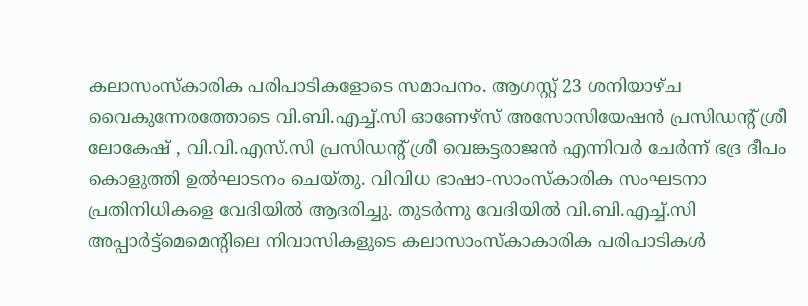കലാസംസ്കാരിക പരിപാടികളോടെ സമാപനം. ആഗസ്റ്റ് 23 ശനിയാഴ്ച വൈകുന്നേരത്തോടെ വി.ബി.എച്ച്.സി ഓണേഴ്സ് അസോസിയേഷൻ പ്രസിഡൻ്റ് ശ്രീ ലോകേഷ് , വി.വി.എസ്.സി പ്രസിഡൻ്റ് ശ്രീ വെങ്കട്ടരാജൻ എന്നിവർ ചേർന്ന് ഭദ്ര ദീപം കൊളുത്തി ഉൽഘാടനം ചെയ്തു. വിവിധ ഭാഷാ-സാംസ്കാരിക സംഘടനാ പ്രതിനിധികളെ വേദിയിൽ ആദരിച്ചു. തുടർന്നു വേദിയിൽ വി.ബി.എച്ച്.സി അപ്പാർട്ട്മെമെൻ്റിലെ നിവാസികളുടെ കലാസാംസ്കാകാരിക പരിപാടികൾ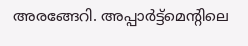അരങ്ങേറി. അപ്പാർട്ട്മെൻ്റിലെ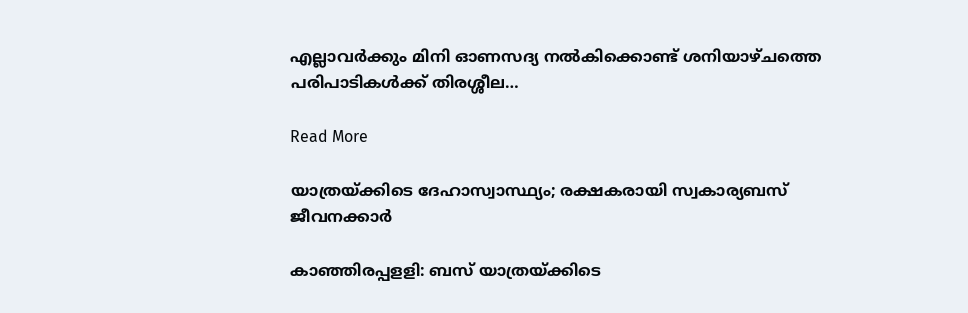എല്ലാവർക്കും മിനി ഓണസദ്യ നൽകിക്കൊണ്ട് ശനിയാഴ്ചത്തെ പരിപാടികൾക്ക് തിരശ്ശീല…

Read More

യാത്രയ്ക്കിടെ ദേഹാസ്വാസ്ഥ്യം; രക്ഷകരായി സ്വകാര്യബസ് ജീവനക്കാർ

കാഞ്ഞിരപ്പളളി: ബസ് യാത്രയ്ക്കിടെ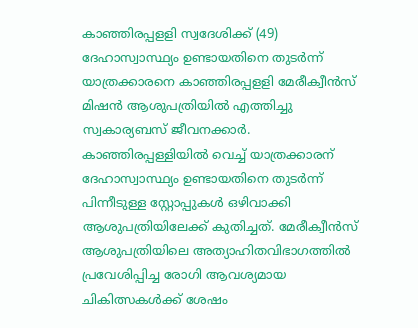കാഞ്ഞിരപ്പളളി സ്വദേശിക്ക് (49) ദേഹാസ്വാസ്ഥ്യം ഉണ്ടായതിനെ തുടർന്ന് യാത്രക്കാരനെ കാഞ്ഞിരപ്പളളി മേരീക്വീൻസ് മിഷൻ ആശുപത്രിയിൽ എത്തിച്ചു സ്വകാര്യബസ് ജീവനക്കാർ. കാഞ്ഞിരപ്പള്ളിയിൽ വെച്ച് യാത്രക്കാരന് ദേഹാസ്വാസ്ഥ്യം ഉണ്ടായതിനെ തുടർന്ന് പിന്നീടുള്ള സ്റ്റോപ്പുകൾ ഒഴിവാക്കി ആശുപത്രിയിലേക്ക് കുതിച്ചത്. മേരീക്വീൻസ് ആശുപത്രിയിലെ അത്യാഹിതവിഭാഗത്തിൽ പ്രവേശിപ്പിച്ച രോഗി ആവശ്യമായ ചികിത്സകൾക്ക് ശേഷം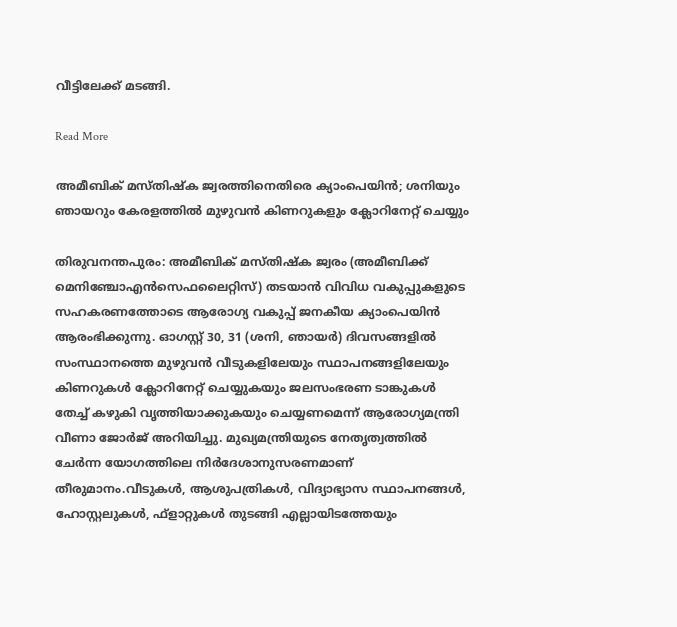വീട്ടിലേക്ക് മടങ്ങി.

Read More

അമീബിക് മസ്തിഷ്‌ക ജ്വരത്തിനെതിരെ ക്യാംപെയിൻ; ശനിയും ഞായറും കേരളത്തിൽ മുഴുവന്‍ കിണറുകളും ക്ലോറിനേറ്റ് ചെയ്യും

തിരുവനന്തപുരം: അമീബിക് മസ്തിഷ്‌ക ജ്വരം (അമീബിക്ക് മെനിഞ്ചോഎന്‍സെഫലൈറ്റിസ്) തടയാന്‍ വിവിധ വകുപ്പുകളുടെ സഹകരണത്തോടെ ആരോഗ്യ വകുപ്പ് ജനകീയ ക്യാംപെയിൻ ആരംഭിക്കുന്നു. ഓഗസ്റ്റ് 30, 31 (ശനി, ഞായര്‍) ദിവസങ്ങളില്‍ സംസ്ഥാനത്തെ മുഴുവന്‍ വീടുകളിലേയും സ്ഥാപനങ്ങളിലേയും കിണറുകള്‍ ക്ലോറിനേറ്റ് ചെയ്യുകയും ജലസംഭരണ ടാങ്കുകള്‍ തേച്ച് കഴുകി വൃത്തിയാക്കുകയും ചെയ്യണമെന്ന് ആരോഗ്യമന്ത്രി വീണാ ജോര്‍ജ് അറിയിച്ചു. മുഖ്യമന്ത്രിയുടെ നേതൃത്വത്തില്‍ ചേര്‍ന്ന യോഗത്തിലെ നിര്‍ദേശാനുസരണമാണ് തീരുമാനം.വീടുകള്‍, ആശുപത്രികള്‍, വിദ്യാഭ്യാസ സ്ഥാപനങ്ങള്‍, ഹോസ്റ്റലുകള്‍, ഫ്ളാറ്റുകള്‍ തുടങ്ങി എല്ലായിടത്തേയും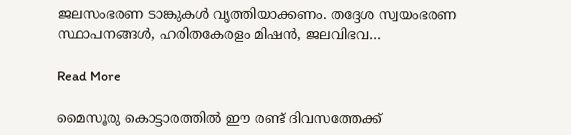ജലസംഭരണ ടാങ്കുകള്‍ വൃത്തിയാക്കണം. തദ്ദേശ സ്വയംഭരണ സ്ഥാപനങ്ങള്‍, ഹരിതകേരളം മിഷന്‍, ജലവിഭവ…

Read More

മൈസൂരു കൊട്ടാരത്തിൽ ഈ രണ്ട് ദിവസത്തേക്ക്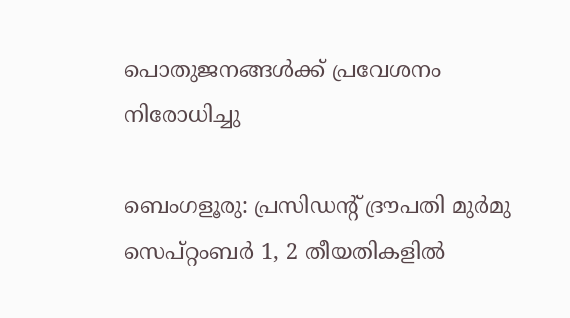പൊതുജനങ്ങൾക്ക് പ്രവേശനം നിരോധിച്ചു

ബെംഗളൂരു: പ്രസിഡന്റ് ദ്രൗപതി മുർമു സെപ്റ്റംബർ 1, 2 തീയതികളിൽ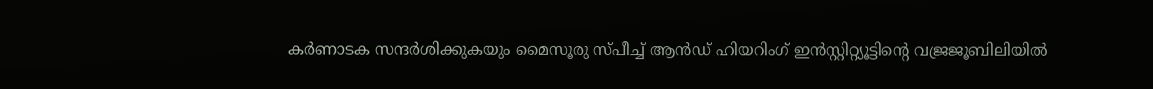കർണാടക സന്ദർശിക്കുകയും മൈസൂരു സ്പീച്ച് ആൻഡ് ഹിയറിംഗ് ഇൻസ്റ്റിറ്റ്യൂട്ടിന്റെ വജ്രജൂബിലിയിൽ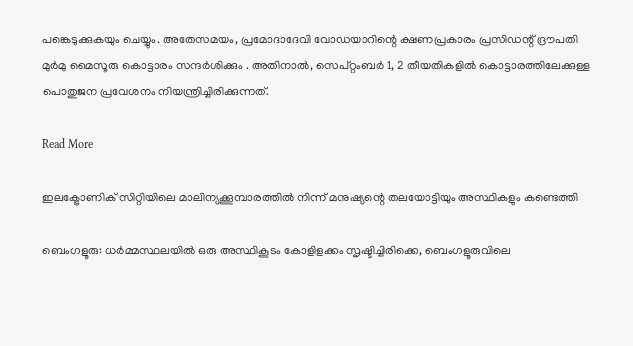പങ്കെടുക്കുകയും ചെയ്യും. അതേസമയം, പ്രമോദാദേവി വോഡയാറിന്റെ ക്ഷണപ്രകാരം പ്രസിഡന്റ് ദ്രൗപതി മുർമു മൈസൂരു കൊട്ടാരം സന്ദർശിക്കും . അതിനാൽ, സെപ്റ്റംബർ 1, 2 തീയതികളിൽ കൊട്ടാരത്തിലേക്കുള്ള പൊതുജന പ്രവേശനം നിയന്ത്രിച്ചിരിക്കുന്നത്.

Read More

ഇലക്ട്രോണിക് സിറ്റിയിലെ മാലിന്യക്കൂമ്പാരത്തിൽ നിന്ന് മനുഷ്യന്റെ തലയോട്ടിയും അസ്ഥികളും കണ്ടെത്തി

ബെംഗളൂരു: ധർമ്മസ്ഥലയിൽ ഒരു അസ്ഥികൂടം കോളിളക്കം സൃഷ്ടിച്ചിരിക്കെ, ബെംഗളൂരുവിലെ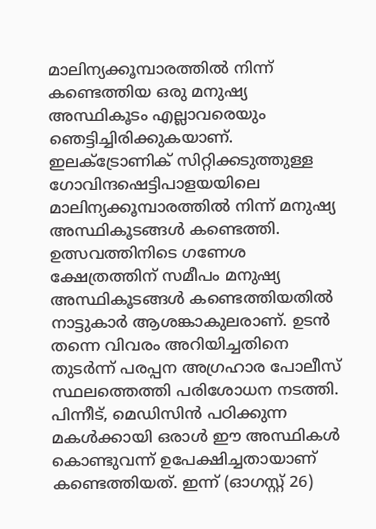മാലിന്യക്കൂമ്പാരത്തിൽ നിന്ന് കണ്ടെത്തിയ ഒരു മനുഷ്യ അസ്ഥികൂടം എല്ലാവരെയും ഞെട്ടിച്ചിരിക്കുകയാണ്. ഇലക്ട്രോണിക് സിറ്റിക്കടുത്തുള്ള ഗോവിന്ദഷെട്ടിപാളയയിലെ മാലിന്യക്കൂമ്പാരത്തിൽ നിന്ന് മനുഷ്യ അസ്ഥികൂടങ്ങൾ കണ്ടെത്തി. ഉത്സവത്തിനിടെ ഗണേശ ക്ഷേത്രത്തിന് സമീപം മനുഷ്യ അസ്ഥികൂടങ്ങൾ കണ്ടെത്തിയതിൽ നാട്ടുകാർ ആശങ്കാകുലരാണ്. ഉടൻ തന്നെ വിവരം അറിയിച്ചതിനെ തുടർന്ന് പരപ്പന അഗ്രഹാര പോലീസ് സ്ഥലത്തെത്തി പരിശോധന നടത്തി. പിന്നീട്, മെഡിസിൻ പഠിക്കുന്ന മകൾക്കായി ഒരാൾ ഈ അസ്ഥികൾ കൊണ്ടുവന്ന് ഉപേക്ഷിച്ചതായാണ് കണ്ടെത്തിയത്. ഇന്ന് (ഓഗസ്റ്റ് 26)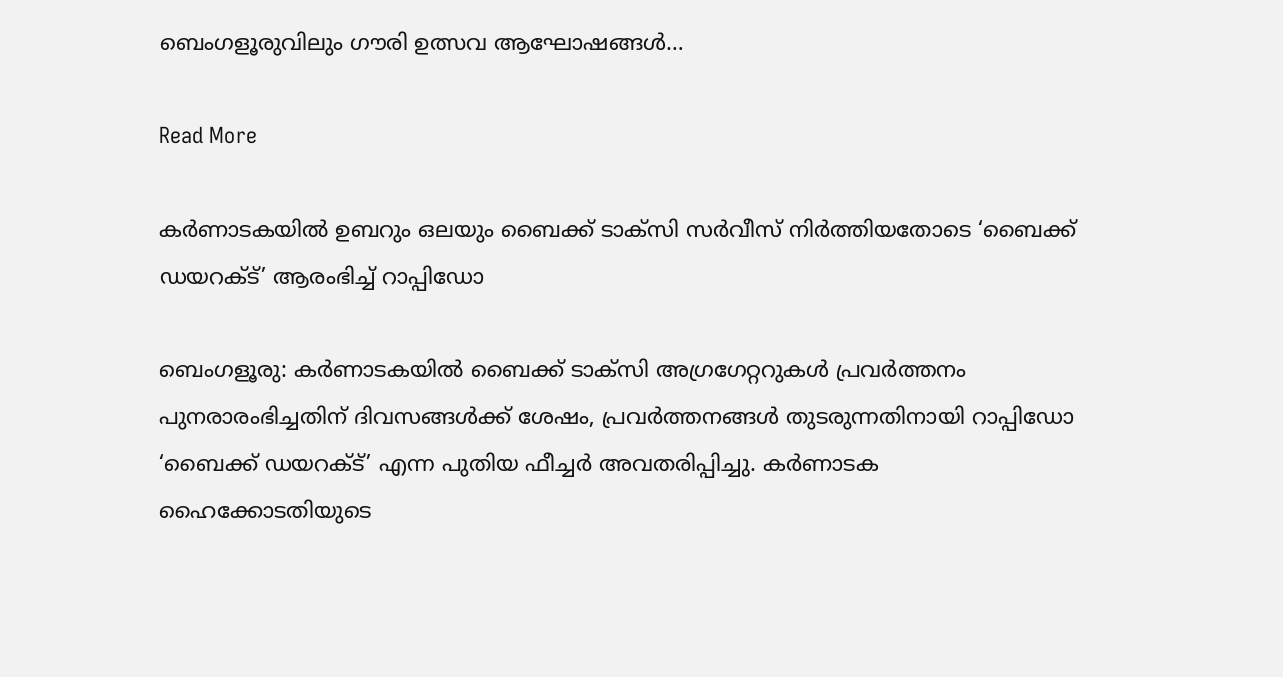ബെംഗളൂരുവിലും ഗൗരി ഉത്സവ ആഘോഷങ്ങൾ…

Read More

കർണാടകയിൽ ഉബറും ഒലയും ബൈക്ക് ടാക്സി സർവീസ് നിർത്തിയതോടെ ‘ബൈക്ക് ഡയറക്ട്’ ആരംഭിച്ച് റാപ്പിഡോ

ബെംഗളൂരു: കർണാടകയിൽ ബൈക്ക് ടാക്സി അഗ്രഗേറ്ററുകൾ പ്രവർത്തനം പുനരാരംഭിച്ചതിന് ദിവസങ്ങൾക്ക് ശേഷം, പ്രവർത്തനങ്ങൾ തുടരുന്നതിനായി റാപ്പിഡോ ‘ബൈക്ക് ഡയറക്ട്’ എന്ന പുതിയ ഫീച്ചർ അവതരിപ്പിച്ചു. കർണാടക ഹൈക്കോടതിയുടെ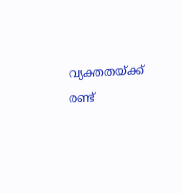വ്യക്തതയ്ക്ക് രണ്ട്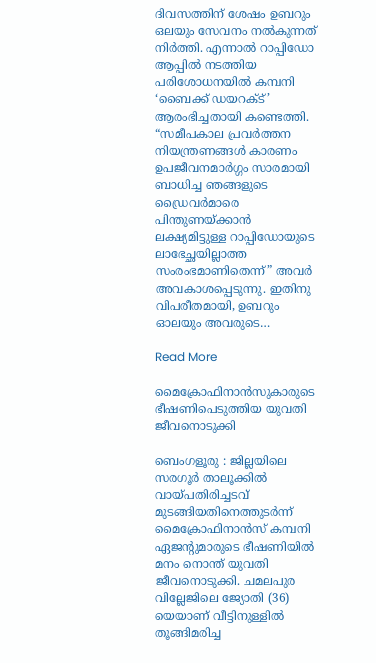ദിവസത്തിന് ശേഷം ഉബറും ഒലയും സേവനം നൽകുന്നത് നിർത്തി. എന്നാൽ റാപ്പിഡോ ആപ്പിൽ നടത്തിയ പരിശോധനയിൽ കമ്പനി ‘ബൈക്ക് ഡയറക്ട്’ ആരംഭിച്ചതായി കണ്ടെത്തി. “സമീപകാല പ്രവർത്തന നിയന്ത്രണങ്ങൾ കാരണം ഉപജീവനമാർഗ്ഗം സാരമായി ബാധിച്ച ഞങ്ങളുടെ ഡ്രൈവർമാരെ പിന്തുണയ്ക്കാൻ ലക്ഷ്യമിട്ടുള്ള റാപ്പിഡോയുടെ ലാഭേച്ഛയില്ലാത്ത സംരംഭമാണിതെന്ന്” അവർ അവകാശപ്പെടുന്നു. ഇതിനു വിപരീതമായി, ഉബറും ഓലയും അവരുടെ…

Read More

മൈക്രോഫിനാൻസുകാരുടെ ഭീഷണിപെടുത്തിയ യുവതി ജീവനൊടുക്കി

ബെംഗളൂരു : ജില്ലയിലെ സരഗൂർ താലൂക്കിൽ വായ്പതിരിച്ചടവ് മുടങ്ങിയതിനെത്തുടർന്ന് മൈക്രോഫിനാൻസ് കമ്പനി ഏജന്റുമാരുടെ ഭീഷണിയിൽ മനം നൊന്ത് യുവതി ജീവനൊടുക്കി. ചമലപുര വില്ലേജിലെ ജ്യോതി (36) യെയാണ് വീട്ടിനുള്ളിൽ തൂങ്ങിമരിച്ച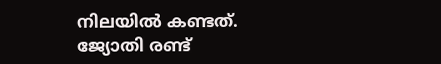നിലയിൽ കണ്ടത്. ജ്യോതി രണ്ട്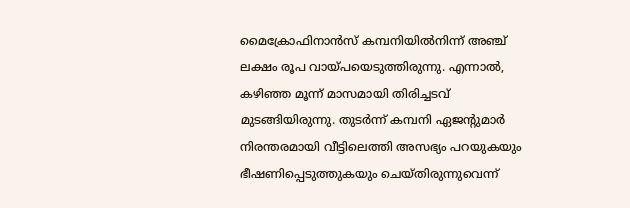മൈക്രോഫിനാൻസ് കമ്പനിയിൽനിന്ന് അഞ്ച് ലക്ഷം രൂപ വായ്പയെടുത്തിരുന്നു. എന്നാൽ, കഴിഞ്ഞ മൂന്ന് മാസമായി തിരിച്ചടവ് മുടങ്ങിയിരുന്നു. തുടർന്ന് കമ്പനി ഏജന്റുമാർ നിരന്തരമായി വീട്ടിലെത്തി അസഭ്യം പറയുകയും ഭീഷണിപ്പെടുത്തുകയും ചെയ്തിരുന്നുവെന്ന്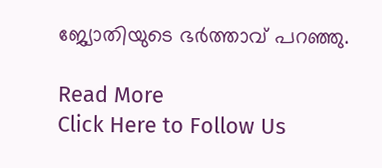ജ്യോതിയുടെ ഭർത്താവ് പറഞ്ഞു.

Read More
Click Here to Follow Us